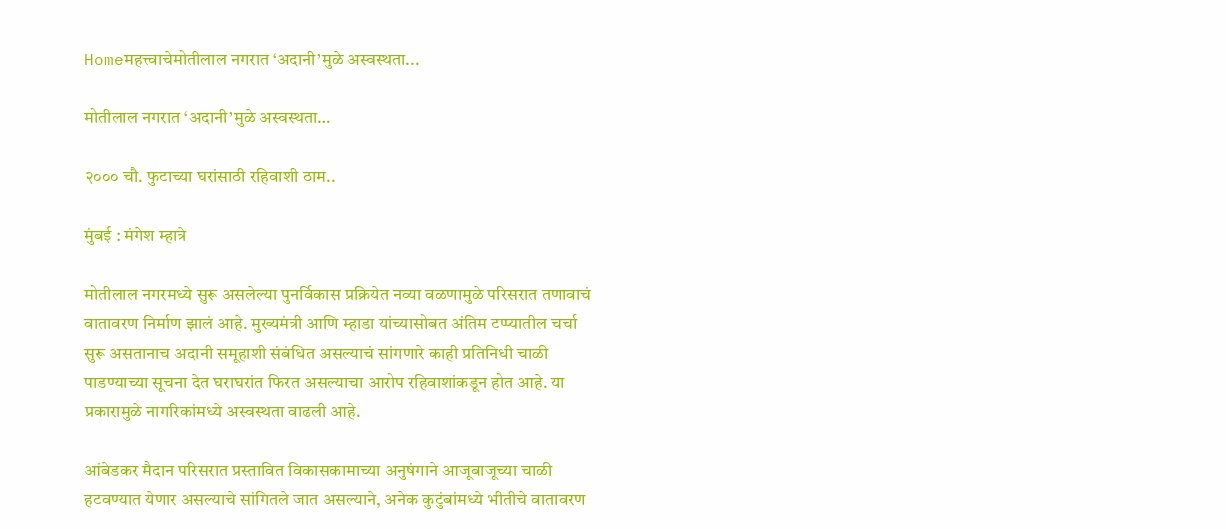Homeमहत्त्वाचेमोतीलाल नगरात ‘अदानी’मुळे अस्वस्थता...

मोतीलाल नगरात ‘अदानी’मुळे अस्वस्थता…

२००० चौ. फुटाच्या घरांसाठी रहिवाशी ठाम..

मुंबई : मंगेश म्हात्रे

मोतीलाल नगरमध्ये सुरू असलेल्या पुनर्विकास प्रक्रियेत नव्या वळणामुळे परिसरात तणावाचं वातावरण निर्माण झालं आहे. मुख्यमंत्री आणि म्हाडा यांच्यासोबत अंतिम टप्प्यातील चर्चा सुरू असतानाच अदानी समूहाशी संबंधित असल्याचं सांगणारे काही प्रतिनिधी चाळी पाडण्याच्या सूचना देत घराघरांत फिरत असल्याचा आरोप रहिवाशांकडून होत आहे. या प्रकारामुळे नागरिकांमध्ये अस्वस्थता वाढली आहे.

आंबेडकर मैदान परिसरात प्रस्तावित विकासकामाच्या अनुषंगाने आजूबाजूच्या चाळी हटवण्यात येणार असल्याचे सांगितले जात असल्याने, अनेक कुटुंबांमध्ये भीतीचे वातावरण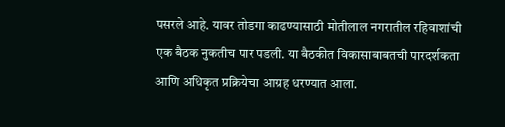पसरले आहे. यावर तोडगा काढण्यासाठी मोतीलाल नगरातील रहिवाशांची एक बैठक नुकतीच पार पडली. या बैठकीत विकासाबाबतची पारदर्शकता आणि अधिकृत प्रक्रियेचा आग्रह धरण्यात आला.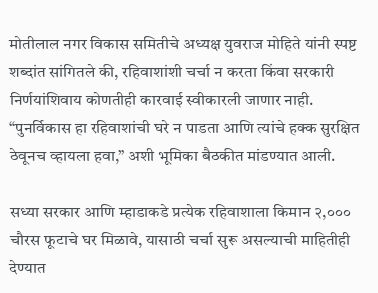मोतीलाल नगर विकास समितीचे अध्यक्ष युवराज मोहिते यांनी स्पष्ट शब्दांत सांगितले की, रहिवाशांशी चर्चा न करता किंवा सरकारी निर्णयांशिवाय कोणतीही कारवाई स्वीकारली जाणार नाही. “पुनर्विकास हा रहिवाशांची घरे न पाडता आणि त्यांचे हक्क सुरक्षित ठेवूनच व्हायला हवा,” अशी भूमिका बैठकीत मांडण्यात आली.

सध्या सरकार आणि म्हाडाकडे प्रत्येक रहिवाशाला किमान २,००० चौरस फूटाचे घर मिळावे, यासाठी चर्चा सुरू असल्याची माहितीही देण्यात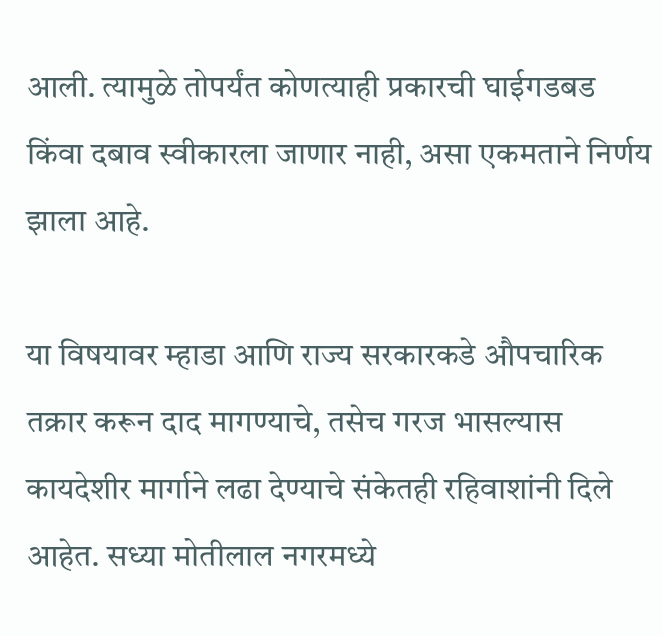आली. त्यामुळे तोपर्यंत कोणत्याही प्रकारची घाईगडबड किंवा दबाव स्वीकारला जाणार नाही, असा एकमताने निर्णय झाला आहे.

या विषयावर म्हाडा आणि राज्य सरकारकडे औपचारिक तक्रार करून दाद मागण्याचे, तसेच गरज भासल्यास कायदेशीर मार्गाने लढा देण्याचे संकेतही रहिवाशांनी दिले आहेत. सध्या मोतीलाल नगरमध्ये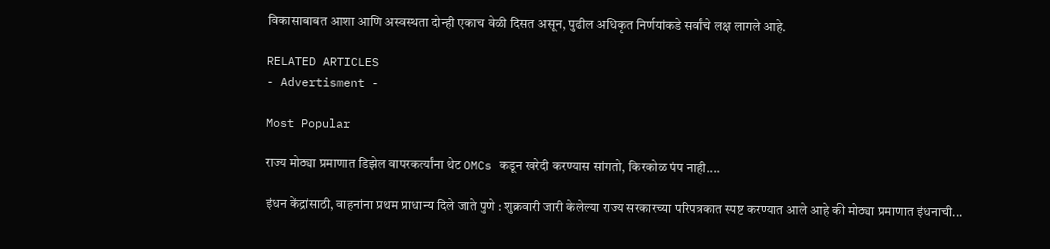विकासाबाबत आशा आणि अस्वस्थता दोन्ही एकाच वेळी दिसत असून, पुढील अधिकृत निर्णयांकडे सर्वांचे लक्ष लागले आहे.

RELATED ARTICLES
- Advertisment -

Most Popular

राज्य मोठ्या प्रमाणात डिझेल वापरकर्त्यांना थेट OMCs कडून खरेदी करण्यास सांगतो, किरकोळ पंप नाही....

इंधन केंद्रांसाठी, वाहनांना प्रथम प्राधान्य दिले जाते पुणे : शुक्रवारी जारी केलेल्या राज्य सरकारच्या परिपत्रकात स्पष्ट करण्यात आले आहे की मोठ्या प्रमाणात इंधनाची...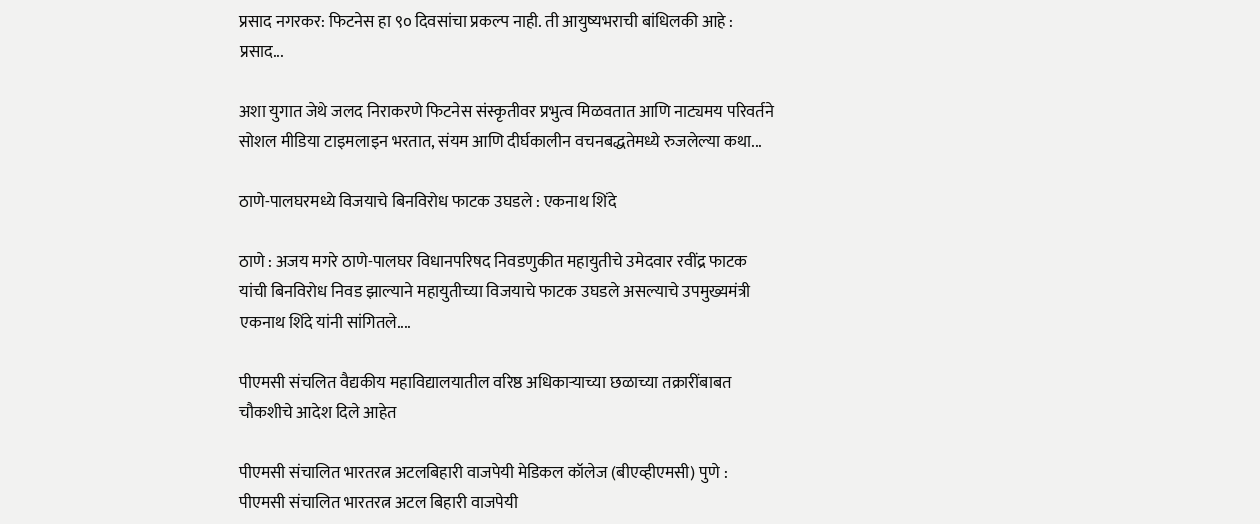प्रसाद नगरकर: फिटनेस हा ९० दिवसांचा प्रकल्प नाही. ती आयुष्यभराची बांधिलकी आहे : प्रसाद...

अशा युगात जेथे जलद निराकरणे फिटनेस संस्कृतीवर प्रभुत्व मिळवतात आणि नाट्यमय परिवर्तने सोशल मीडिया टाइमलाइन भरतात, संयम आणि दीर्घकालीन वचनबद्धतेमध्ये रुजलेल्या कथा...

ठाणे-पालघरमध्ये विजयाचे बिनविरोध फाटक उघडले : एकनाथ शिंदे

ठाणे : अजय मगरे ठाणे-पालघर विधानपरिषद निवडणुकीत महायुतीचे उमेदवार रवींद्र फाटक यांची बिनविरोध निवड झाल्याने महायुतीच्या विजयाचे फाटक उघडले असल्याचे उपमुख्यमंत्री एकनाथ शिंदे यांनी सांगितले....

पीएमसी संचलित वैद्यकीय महाविद्यालयातील वरिष्ठ अधिकाऱ्याच्या छळाच्या तक्रारींबाबत चौकशीचे आदेश दिले आहेत

पीएमसी संचालित भारतरत्न अटलबिहारी वाजपेयी मेडिकल कॉलेज (बीएव्हीएमसी) पुणे : पीएमसी संचालित भारतरत्न अटल बिहारी वाजपेयी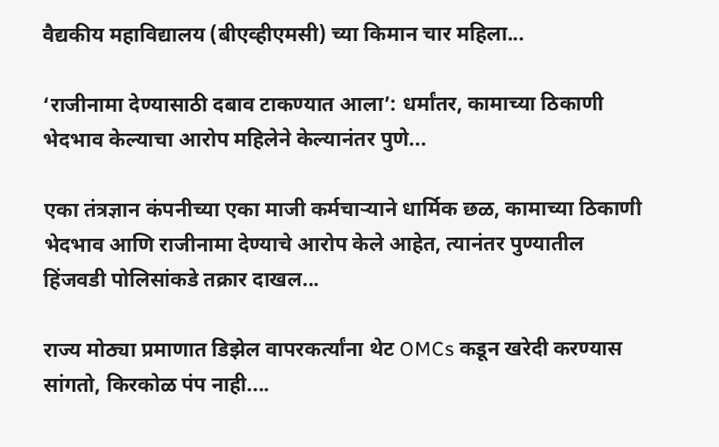वैद्यकीय महाविद्यालय (बीएव्हीएमसी) च्या किमान चार महिला...

‘राजीनामा देण्यासाठी दबाव टाकण्यात आला’: धर्मांतर, कामाच्या ठिकाणी भेदभाव केल्याचा आरोप महिलेने केल्यानंतर पुणे...

एका तंत्रज्ञान कंपनीच्या एका माजी कर्मचाऱ्याने धार्मिक छळ, कामाच्या ठिकाणी भेदभाव आणि राजीनामा देण्याचे आरोप केले आहेत, त्यानंतर पुण्यातील हिंजवडी पोलिसांकडे तक्रार दाखल...

राज्य मोठ्या प्रमाणात डिझेल वापरकर्त्यांना थेट OMCs कडून खरेदी करण्यास सांगतो, किरकोळ पंप नाही....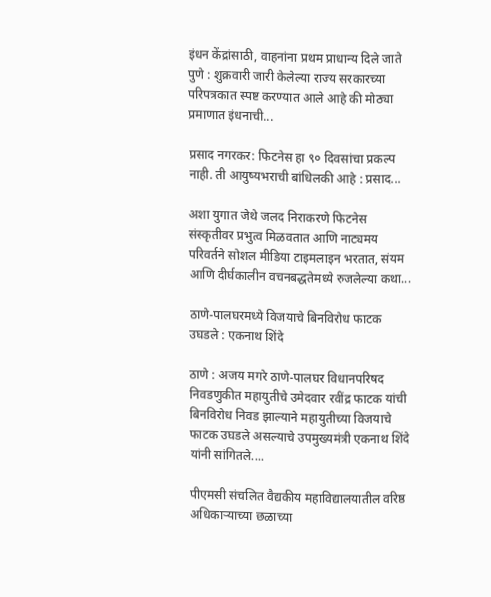इंधन केंद्रांसाठी, वाहनांना प्रथम प्राधान्य दिले जाते पुणे : शुक्रवारी जारी केलेल्या राज्य सरकारच्या परिपत्रकात स्पष्ट करण्यात आले आहे की मोठ्या प्रमाणात इंधनाची...

प्रसाद नगरकर: फिटनेस हा ९० दिवसांचा प्रकल्प नाही. ती आयुष्यभराची बांधिलकी आहे : प्रसाद...

अशा युगात जेथे जलद निराकरणे फिटनेस संस्कृतीवर प्रभुत्व मिळवतात आणि नाट्यमय परिवर्तने सोशल मीडिया टाइमलाइन भरतात, संयम आणि दीर्घकालीन वचनबद्धतेमध्ये रुजलेल्या कथा...

ठाणे-पालघरमध्ये विजयाचे बिनविरोध फाटक उघडले : एकनाथ शिंदे

ठाणे : अजय मगरे ठाणे-पालघर विधानपरिषद निवडणुकीत महायुतीचे उमेदवार रवींद्र फाटक यांची बिनविरोध निवड झाल्याने महायुतीच्या विजयाचे फाटक उघडले असल्याचे उपमुख्यमंत्री एकनाथ शिंदे यांनी सांगितले....

पीएमसी संचलित वैद्यकीय महाविद्यालयातील वरिष्ठ अधिकाऱ्याच्या छळाच्या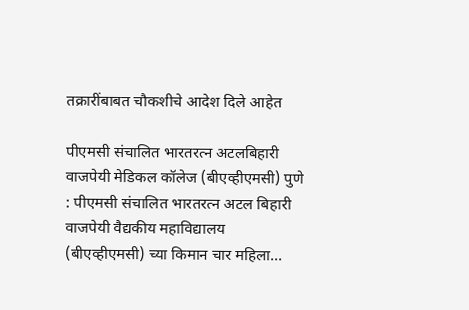तक्रारींबाबत चौकशीचे आदेश दिले आहेत

पीएमसी संचालित भारतरत्न अटलबिहारी वाजपेयी मेडिकल कॉलेज (बीएव्हीएमसी) पुणे : पीएमसी संचालित भारतरत्न अटल बिहारी वाजपेयी वैद्यकीय महाविद्यालय (बीएव्हीएमसी) च्या किमान चार महिला...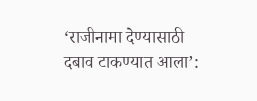‘राजीनामा देण्यासाठी दबाव टाकण्यात आला’: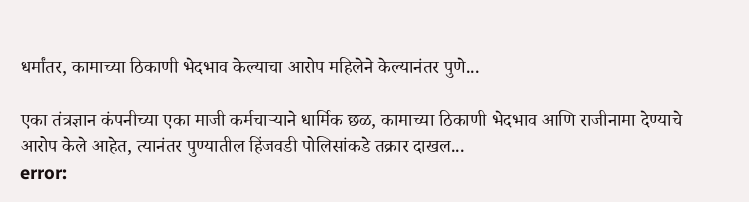धर्मांतर, कामाच्या ठिकाणी भेदभाव केल्याचा आरोप महिलेने केल्यानंतर पुणे...

एका तंत्रज्ञान कंपनीच्या एका माजी कर्मचाऱ्याने धार्मिक छळ, कामाच्या ठिकाणी भेदभाव आणि राजीनामा देण्याचे आरोप केले आहेत, त्यानंतर पुण्यातील हिंजवडी पोलिसांकडे तक्रार दाखल...
error: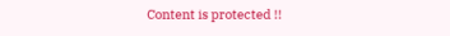Content is protected !!